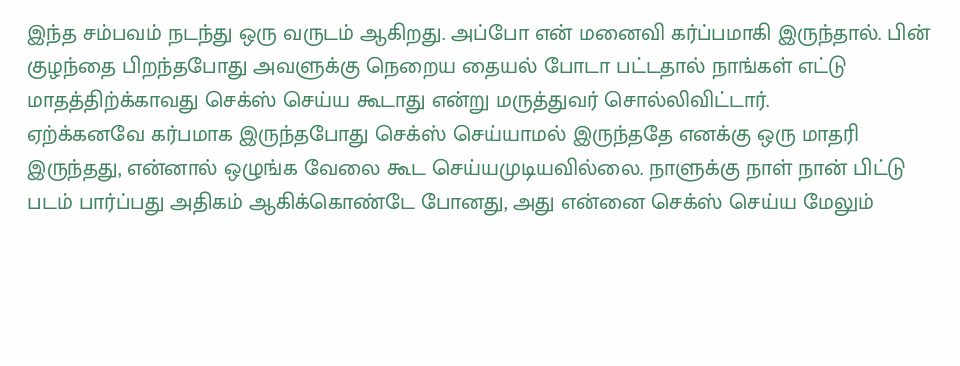இந்த சம்பவம் நடந்து ஒரு வருடம் ஆகிறது. அப்போ என் மனைவி கர்ப்பமாகி இருந்தால். பின் குழந்தை பிறந்தபோது அவளுக்கு நெறைய தையல் போடா பட்டதால் நாங்கள் எட்டு மாதத்திற்க்காவது செக்ஸ் செய்ய கூடாது என்று மருத்துவர் சொல்லிவிட்டார்.
ஏற்க்கனவே கர்பமாக இருந்தபோது செக்ஸ் செய்யாமல் இருந்ததே எனக்கு ஒரு மாதரி இருந்தது, என்னால் ஒழுங்க வேலை கூட செய்யமுடியவில்லை. நாளுக்கு நாள் நான் பிட்டு படம் பார்ப்பது அதிகம் ஆகிக்கொண்டே போனது, அது என்னை செக்ஸ் செய்ய மேலும்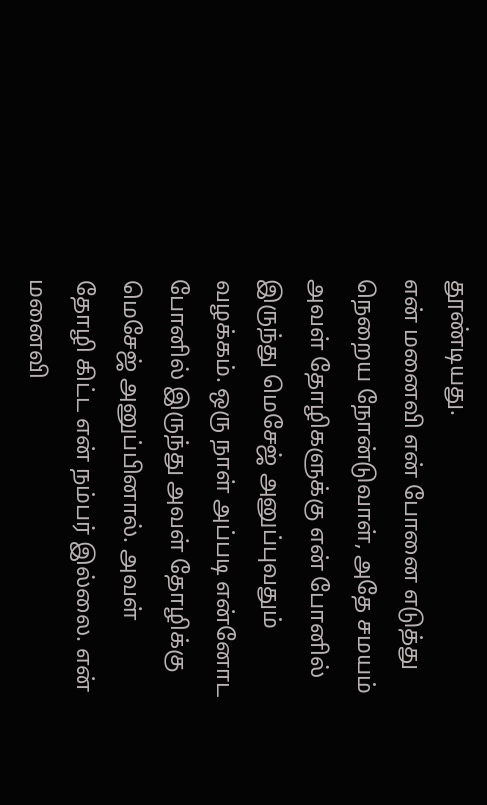தூண்டியது.
என் மனைவி என் போனை எடுத்து நெறைய நோன்டுவாள், அதே சமயம் அவள் தோழிகளுக்கு என் போனில் இருந்து மெசேஜ் அனுப்புவதும் வழக்கம். ஒரு நாள் அப்படி என்னோட போனில் இருந்து அவள் தோழிக்கு மெசேஜ் அனுப்பினால். அவள் தோழி கிட்ட என் நம்பர் இல்லை. என் மனைவி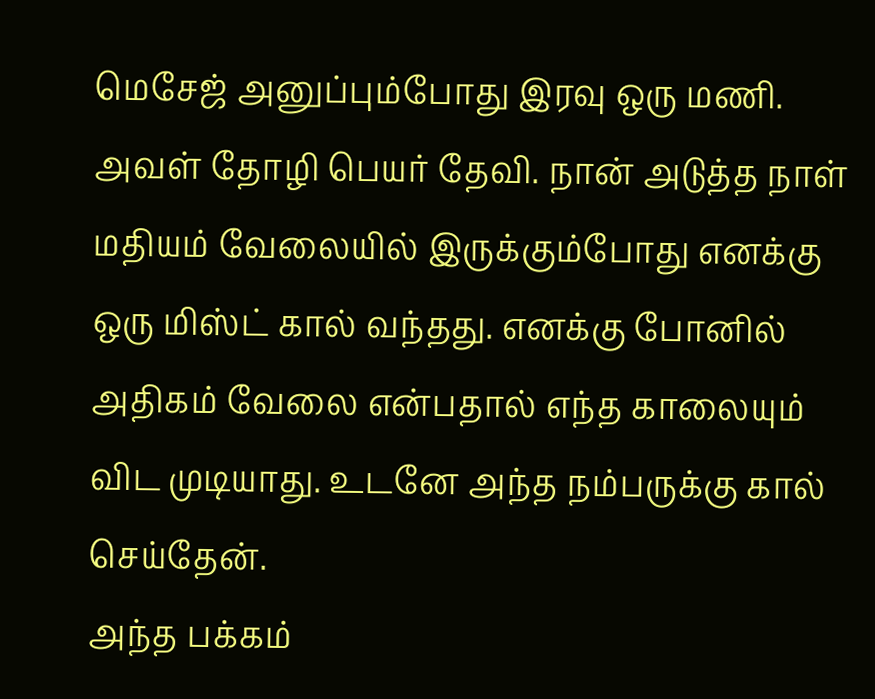மெசேஜ் அனுப்பும்போது இரவு ஒரு மணி. அவள் தோழி பெயர் தேவி. நான் அடுத்த நாள் மதியம் வேலையில் இருக்கும்போது எனக்கு ஒரு மிஸ்ட் கால் வந்தது. எனக்கு போனில் அதிகம் வேலை என்பதால் எந்த காலையும் விட முடியாது. உடனே அந்த நம்பருக்கு கால் செய்தேன்.
அந்த பக்கம்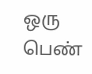ஒரு பெண்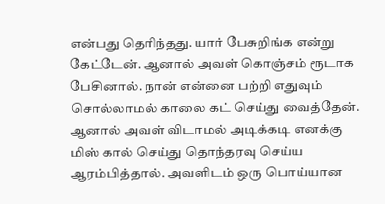என்பது தெரிந்தது. யார் பேசுறிங்க என்று கேட்டேன். ஆனால் அவள் கொஞ்சம் ரூடாக பேசினால். நான் என்னை பற்றி எதுவும் சொல்லாமல் காலை கட் செய்து வைத்தேன்.
ஆனால் அவள் விடாமல் அடிக்கடி எனக்கு மிஸ் கால் செய்து தொந்தரவு செய்ய ஆரம்பித்தால். அவளிடம் ஒரு பொய்யான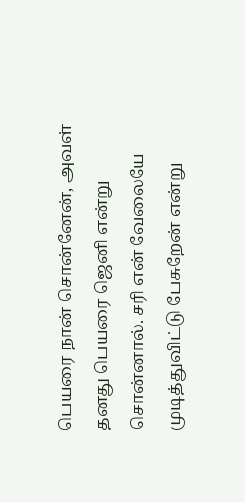பெயரை நான் சொன்னேன், அவள் தனது பெயரை ஜெனி என்று சொன்னால். சரி என் வேலையே முடித்துவிட்டு பேசுறேன் என்று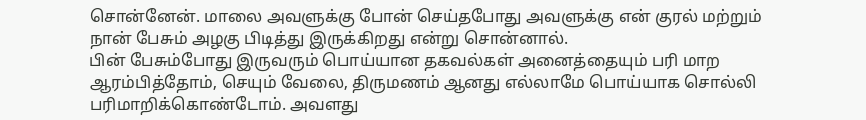சொன்னேன். மாலை அவளுக்கு போன் செய்தபோது அவளுக்கு என் குரல் மற்றும் நான் பேசும் அழகு பிடித்து இருக்கிறது என்று சொன்னால்.
பின் பேசும்போது இருவரும் பொய்யான தகவல்கள் அனைத்தையும் பரி மாற ஆரம்பித்தோம், செயும் வேலை, திருமணம் ஆனது எல்லாமே பொய்யாக சொல்லி பரிமாறிக்கொண்டோம். அவளது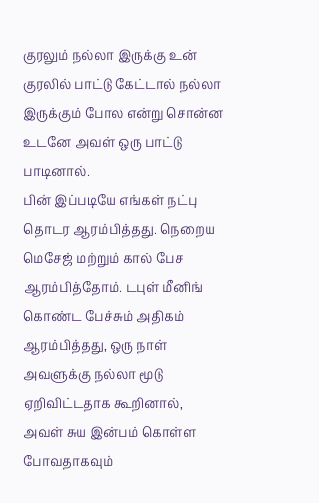குரலும் நல்லா இருக்கு உன் குரலில் பாட்டு கேட்டால் நல்லா இருக்கும் போல என்று சொன்ன உடனே அவள் ஒரு பாட்டு பாடினால்.
பின் இப்படியே எங்கள் நட்பு தொடர ஆரம்பித்தது. நெறைய மெசேஜ் மற்றும் கால் பேச ஆரம்பித்தோம். டபுள் மீனிங் கொண்ட பேச்சும் அதிகம் ஆரம்பித்தது, ஒரு நாள் அவளுக்கு நல்லா மூடு ஏறிவிட்டதாக கூறினால், அவள் சுய இன்பம் கொள்ள போவதாகவும்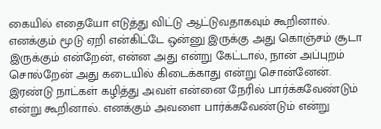கையில் எதையோ எடுத்து விட்டு ஆட்டுவதாகவும் கூறினால்.
எனக்கும் மூடு ஏறி என்கிட்டே ஒன்னு இருக்கு அது கொஞ்சம் சூடா இருக்கும் என்றேன், என்ன அது என்று கேட்டால், நான் அப்புறம் சொல்றேன் அது கடையில் கிடைக்காது என்று சொன்னேன். இரண்டு நாட்கள் கழித்து அவள் என்னை நேரில் பார்க்கவேண்டும் என்று கூறினால். எனக்கும் அவளை பார்க்கவேண்டும் என்று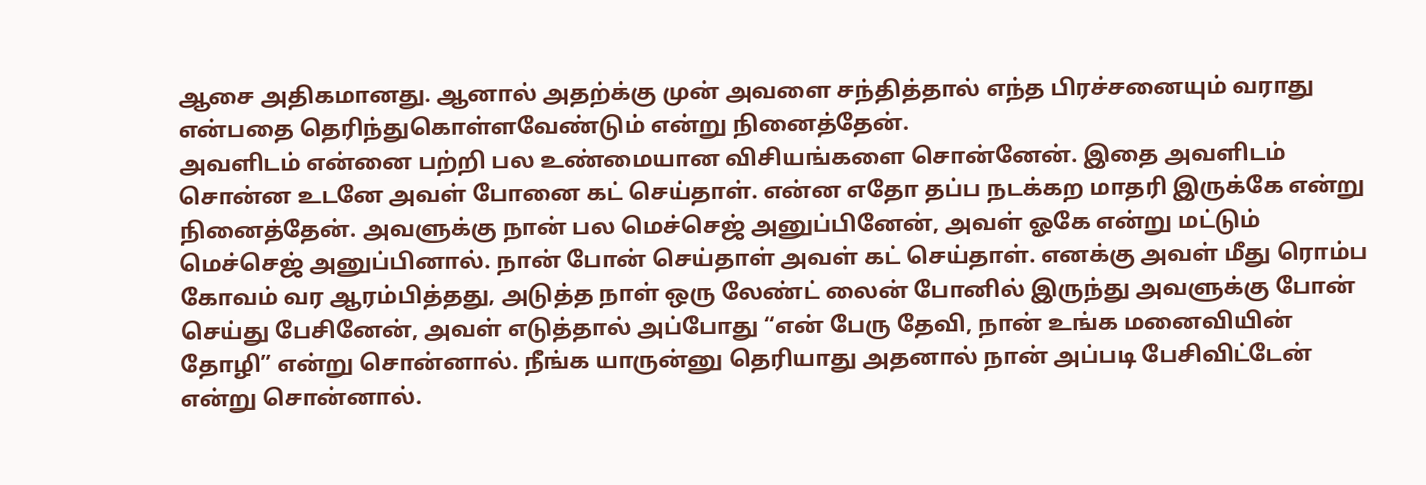ஆசை அதிகமானது. ஆனால் அதற்க்கு முன் அவளை சந்தித்தால் எந்த பிரச்சனையும் வராது என்பதை தெரிந்துகொள்ளவேண்டும் என்று நினைத்தேன்.
அவளிடம் என்னை பற்றி பல உண்மையான விசியங்களை சொன்னேன். இதை அவளிடம் சொன்ன உடனே அவள் போனை கட் செய்தாள். என்ன எதோ தப்ப நடக்கற மாதரி இருக்கே என்று நினைத்தேன். அவளுக்கு நான் பல மெச்செஜ் அனுப்பினேன், அவள் ஓகே என்று மட்டும் மெச்செஜ் அனுப்பினால். நான் போன் செய்தாள் அவள் கட் செய்தாள். எனக்கு அவள் மீது ரொம்ப கோவம் வர ஆரம்பித்தது, அடுத்த நாள் ஒரு லேண்ட் லைன் போனில் இருந்து அவளுக்கு போன் செய்து பேசினேன், அவள் எடுத்தால் அப்போது “என் பேரு தேவி, நான் உங்க மனைவியின் தோழி” என்று சொன்னால். நீங்க யாருன்னு தெரியாது அதனால் நான் அப்படி பேசிவிட்டேன் என்று சொன்னால்.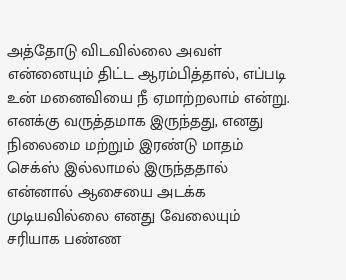அத்தோடு விடவில்லை அவள் என்னையும் திட்ட ஆரம்பித்தால், எப்படி உன் மனைவியை நீ ஏமாற்றலாம் என்று. எனக்கு வருத்தமாக இருந்தது, எனது நிலைமை மற்றும் இரண்டு மாதம் செக்ஸ் இல்லாமல் இருந்ததால் என்னால் ஆசையை அடக்க முடியவில்லை எனது வேலையும் சரியாக பண்ண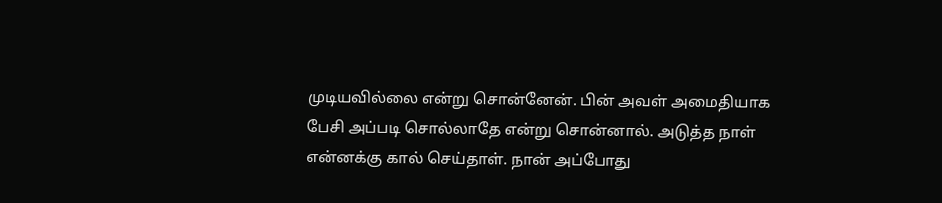முடியவில்லை என்று சொன்னேன். பின் அவள் அமைதியாக பேசி அப்படி சொல்லாதே என்று சொன்னால். அடுத்த நாள் என்னக்கு கால் செய்தாள். நான் அப்போது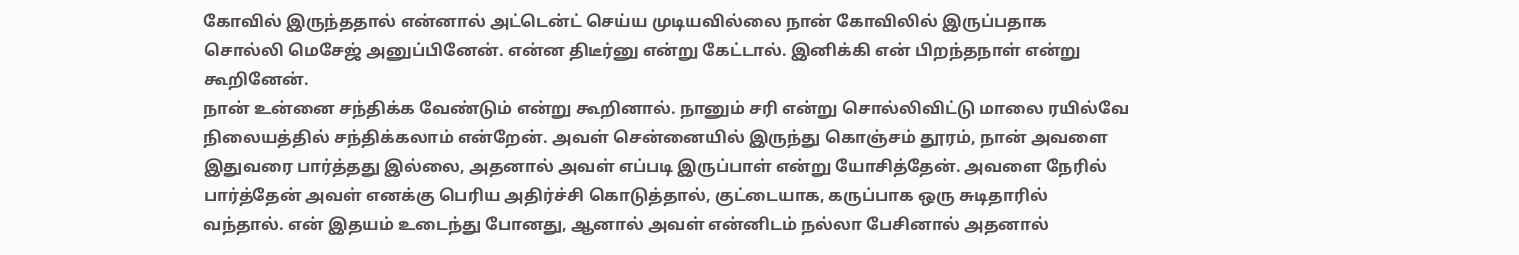கோவில் இருந்ததால் என்னால் அட்டென்ட் செய்ய முடியவில்லை நான் கோவிலில் இருப்பதாக சொல்லி மெசேஜ் அனுப்பினேன். என்ன திடீர்னு என்று கேட்டால். இனிக்கி என் பிறந்தநாள் என்று கூறினேன்.
நான் உன்னை சந்திக்க வேண்டும் என்று கூறினால். நானும் சரி என்று சொல்லிவிட்டு மாலை ரயில்வே நிலையத்தில் சந்திக்கலாம் என்றேன். அவள் சென்னையில் இருந்து கொஞ்சம் தூரம், நான் அவளை இதுவரை பார்த்தது இல்லை, அதனால் அவள் எப்படி இருப்பாள் என்று யோசித்தேன். அவளை நேரில் பார்த்தேன் அவள் எனக்கு பெரிய அதிர்ச்சி கொடுத்தால், குட்டையாக, கருப்பாக ஒரு சுடிதாரில் வந்தால். என் இதயம் உடைந்து போனது, ஆனால் அவள் என்னிடம் நல்லா பேசினால் அதனால்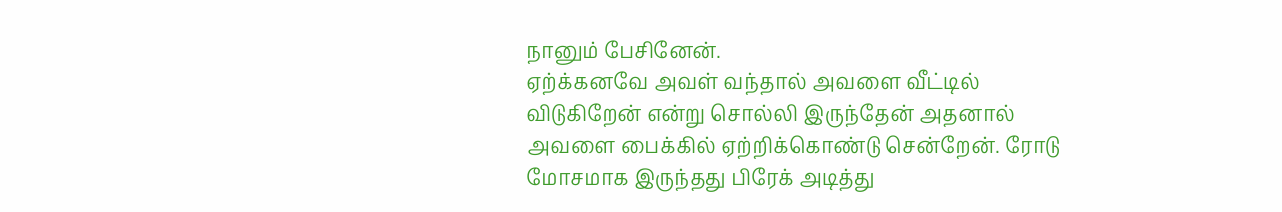நானும் பேசினேன்.
ஏற்க்கனவே அவள் வந்தால் அவளை வீட்டில் விடுகிறேன் என்று சொல்லி இருந்தேன் அதனால் அவளை பைக்கில் ஏற்றிக்கொண்டு சென்றேன். ரோடு மோசமாக இருந்தது பிரேக் அடித்து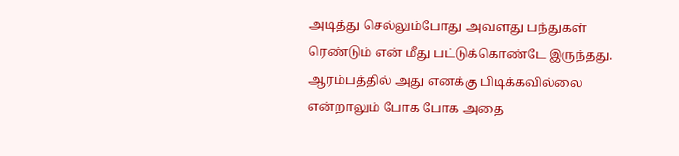அடித்து செல்லும்போது அவளது பந்துகள் ரெண்டும் என் மீது பட்டுக்கொண்டே இருந்தது. ஆரம்பத்தில் அது எனக்கு பிடிக்கவில்லை என்றாலும் போக போக அதை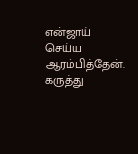என்ஜாய் செய்ய ஆரம்பித்தேன்.
கருத்து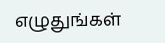எழுதுங்கள்